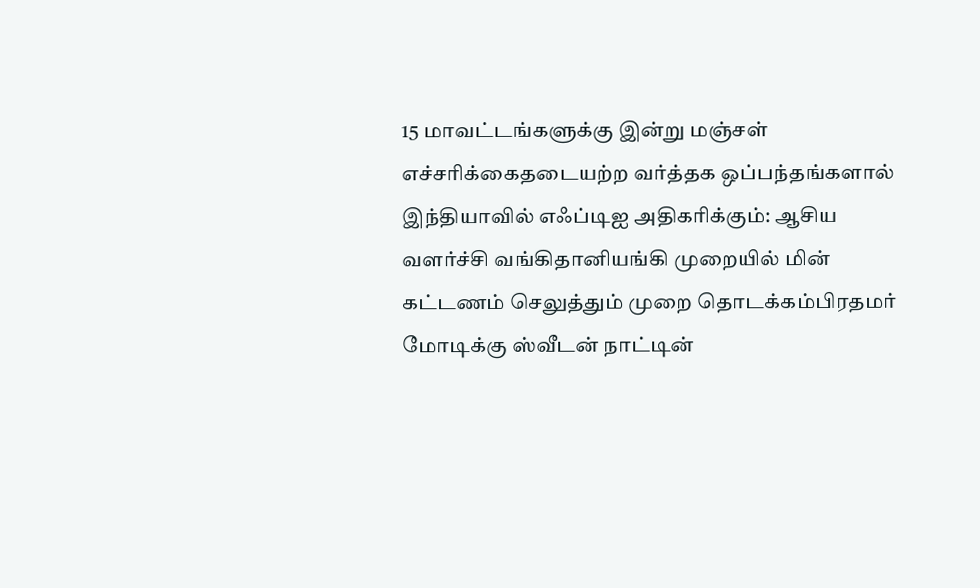15 மாவட்டங்களுக்கு இன்று மஞ்சள் எச்சரிக்கைதடையற்ற வர்த்தக ஒப்பந்தங்களால் இந்தியாவில் எஃப்டிஐ அதிகரிக்கும்: ஆசிய வளர்ச்சி வங்கிதானியங்கி முறையில் மின் கட்டணம் செலுத்தும் முறை தொடக்கம்பிரதமர் மோடிக்கு ஸ்வீடன் நாட்டின்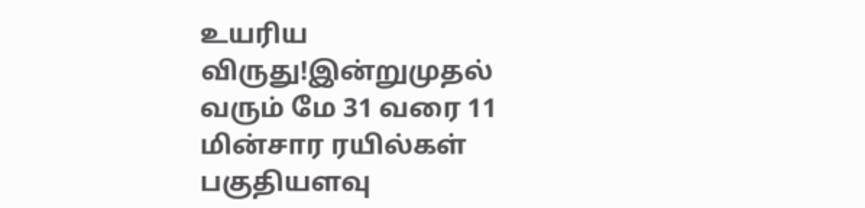உயரிய விருது!இன்றுமுதல் வரும் மே 31 வரை 11 மின்சார ரயில்கள் பகுதியளவு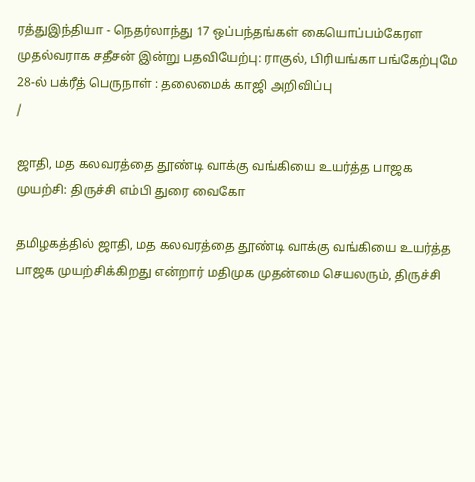ரத்துஇந்தியா - நெதர்லாந்து 17 ஒப்பந்தங்கள் கையொப்பம்கேரள முதல்வராக சதீசன் இன்று பதவியேற்பு: ராகுல், பிரியங்கா பங்கேற்புமே 28-ல் பக்ரீத் பெருநாள் : தலைமைக் காஜி அறிவிப்பு
/

ஜாதி, மத கலவரத்தை தூண்டி வாக்கு வங்கியை உயர்த்த பாஜக முயற்சி: திருச்சி எம்பி துரை வைகோ

தமிழகத்தில் ஜாதி, மத கலவரத்தை தூண்டி வாக்கு வங்கியை உயர்த்த பாஜக முயற்சிக்கிறது என்றார் மதிமுக முதன்மை செயலரும், திருச்சி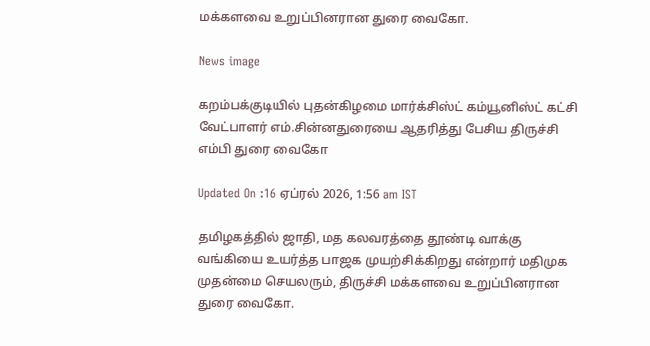மக்களவை உறுப்பினரான துரை வைகோ.

News image

கறம்பக்குடியில் புதன்கிழமை மார்க்சிஸ்ட் கம்யூனிஸ்ட் கட்சி வேட்பாளர் எம்.சின்னதுரையை ஆதரித்து பேசிய திருச்சி எம்பி துரை வைகோ

Updated On :16 ஏப்ரல் 2026, 1:56 am IST

தமிழகத்தில் ஜாதி, மத கலவரத்தை தூண்டி வாக்கு வங்கியை உயர்த்த பாஜக முயற்சிக்கிறது என்றார் மதிமுக முதன்மை செயலரும், திருச்சி மக்களவை உறுப்பினரான துரை வைகோ.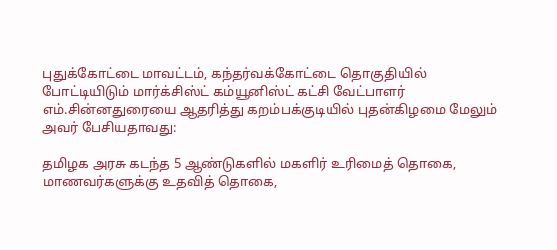புதுக்கோட்டை மாவட்டம், கந்தர்வக்கோட்டை தொகுதியில் போட்டியிடும் மார்க்சிஸ்ட் கம்யூனிஸ்ட் கட்சி வேட்பாளர் எம்.சின்னதுரையை ஆதரித்து கறம்பக்குடியில் புதன்கிழமை மேலும் அவர் பேசியதாவது:

தமிழக அரசு கடந்த 5 ஆண்டுகளில் மகளிர் உரிமைத் தொகை, மாணவர்களுக்கு உதவித் தொகை,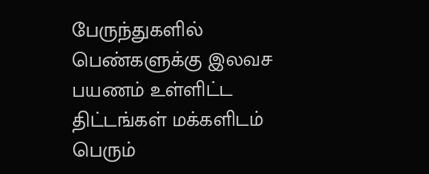பேருந்துகளில் பெண்களுக்கு இலவச பயணம் உள்ளிட்ட திட்டங்கள் மக்களிடம் பெரும்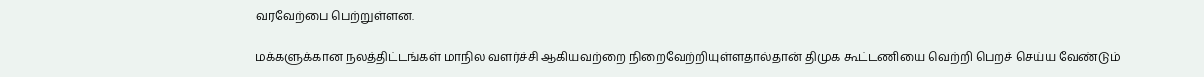வரவேற்பை பெற்றுள்ளன.

மக்களுக்கான நலத்திட்டங்கள் மாநில வளர்ச்சி ஆகியவற்றை நிறைவேற்றியுள்ளதால்தான் திமுக கூட்டணியை வெற்றி பெறச் செய்ய வேண்டும்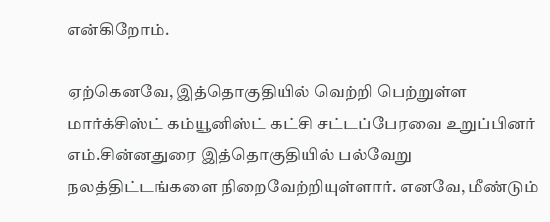என்கிறோம்.

ஏற்கெனவே, இத்தொகுதியில் வெற்றி பெற்றுள்ள மார்க்சிஸ்ட் கம்யூனிஸ்ட் கட்சி சட்டப்பேரவை உறுப்பினர் எம்.சின்னதுரை இத்தொகுதியில் பல்வேறு நலத்திட்டங்களை நிறைவேற்றியுள்ளார். எனவே, மீண்டும்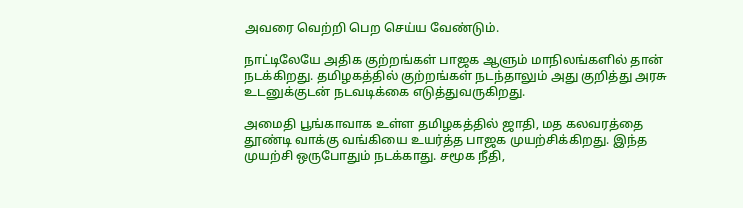அவரை வெற்றி பெற செய்ய வேண்டும்.

நாட்டிலேயே அதிக குற்றங்கள் பாஜக ஆளும் மாநிலங்களில் தான் நடக்கிறது. தமிழகத்தில் குற்றங்கள் நடந்தாலும் அது குறித்து அரசு உடனுக்குடன் நடவடிக்கை எடுத்துவருகிறது.

அமைதி பூங்காவாக உள்ள தமிழகத்தில் ஜாதி, மத கலவரத்தை தூண்டி வாக்கு வங்கியை உயர்த்த பாஜக முயற்சிக்கிறது. இந்த முயற்சி ஒருபோதும் நடக்காது. சமூக நீதி,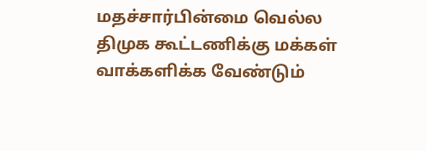மதச்சார்பின்மை வெல்ல திமுக கூட்டணிக்கு மக்கள் வாக்களிக்க வேண்டும்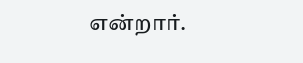என்றார்.